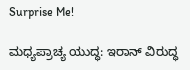Surprise Me!

ಮಧ್ಯಪ್ರಾಚ್ಯ ಯುದ್ಧ: ಇರಾನ್ ವಿರುದ್ಧ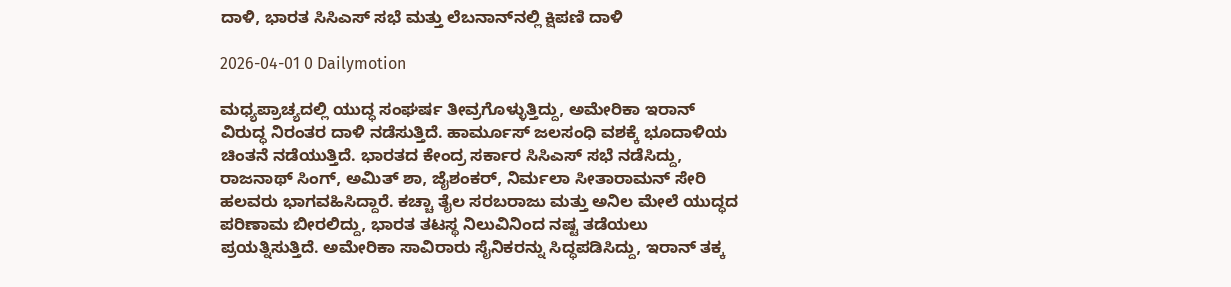ದಾಳಿ, ಭಾರತ ಸಿಸಿಎಸ್ ಸಭೆ ಮತ್ತು ಲೆಬನಾನ್‌ನಲ್ಲಿ ಕ್ಷಿಪಣಿ ದಾಳಿ

2026-04-01 0 Dailymotion

ಮಧ್ಯಪ್ರಾಚ್ಯದಲ್ಲಿ ಯುದ್ಧ ಸಂಘರ್ಷ ತೀವ್ರಗೊಳ್ಳುತ್ತಿದ್ದು, ಅಮೇರಿಕಾ ಇರಾನ್ ವಿರುದ್ಧ ನಿರಂತರ ದಾಳಿ ನಡೆಸುತ್ತಿದೆ. ಹಾರ್ಮೂಸ್ ಜಲಸಂಧಿ ವಶಕ್ಕೆ ಭೂದಾಳಿಯ ಚಿಂತನೆ ನಡೆಯುತ್ತಿದೆ. ಭಾರತದ ಕೇಂದ್ರ ಸರ್ಕಾರ ಸಿಸಿಎಸ್ ಸಭೆ ನಡೆಸಿದ್ದು, ರಾಜನಾಥ್ ಸಿಂಗ್, ಅಮಿತ್ ಶಾ, ಜೈಶಂಕರ್, ನಿರ್ಮಲಾ ಸೀತಾರಾಮನ್ ಸೇರಿ ಹಲವರು ಭಾಗವಹಿಸಿದ್ದಾರೆ. ಕಚ್ಚಾ ತೈಲ ಸರಬರಾಜು ಮತ್ತು ಅನಿಲ ಮೇಲೆ ಯುದ್ಧದ ಪರಿಣಾಮ ಬೀರಲಿದ್ದು, ಭಾರತ ತಟಸ್ಥ ನಿಲುವಿನಿಂದ ನಷ್ಟ ತಡೆಯಲು ಪ್ರಯತ್ನಿಸುತ್ತಿದೆ. ಅಮೇರಿಕಾ ಸಾವಿರಾರು ಸೈನಿಕರನ್ನು ಸಿದ್ಧಪಡಿಸಿದ್ದು, ಇರಾನ್ ತಕ್ಕ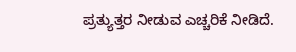ಪ್ರತ್ಯುತ್ತರ ನೀಡುವ ಎಚ್ಚರಿಕೆ ನೀಡಿದೆ.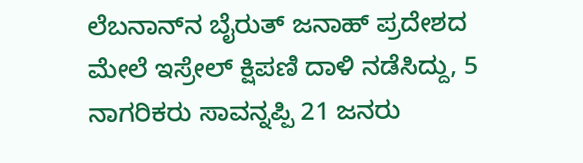ಲೆಬನಾನ್‌ನ ಬೈರುತ್ ಜನಾಹ್ ಪ್ರದೇಶದ ಮೇಲೆ ಇಸ್ರೇಲ್ ಕ್ಷಿಪಣಿ ದಾಳಿ ನಡೆಸಿದ್ದು, 5 ನಾಗರಿಕರು ಸಾವನ್ನಪ್ಪಿ 21 ಜನರು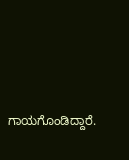ಗಾಯಗೊಂಡಿದ್ದಾರೆ.